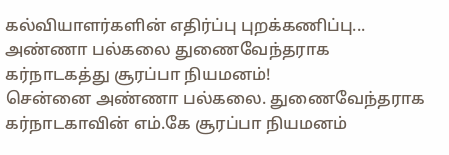கல்வியாளர்களின் எதிர்ப்பு புறக்கணிப்பு... அண்ணா பல்கலை துணைவேந்தராக கர்நாடகத்து சூரப்பா நியமனம்!
சென்னை அண்ணா பல்கலை. துணைவேந்தராக கர்நாடகாவின் எம்.கே சூரப்பா நியமனம்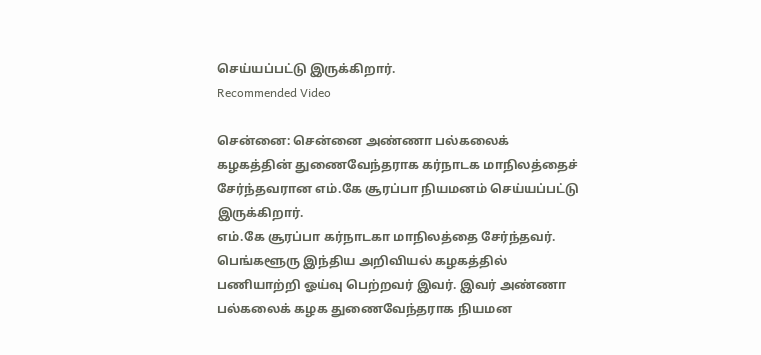செய்யப்பட்டு இருக்கிறார்.
Recommended Video

சென்னை: சென்னை அண்ணா பல்கலைக் கழகத்தின் துணைவேந்தராக கர்நாடக மாநிலத்தைச் சேர்ந்தவரான எம்.கே சூரப்பா நியமனம் செய்யப்பட்டு இருக்கிறார்.
எம்.கே சூரப்பா கர்நாடகா மாநிலத்தை சேர்ந்தவர். பெங்களூரு இந்திய அறிவியல் கழகத்தில் பணியாற்றி ஓய்வு பெற்றவர் இவர். இவர் அண்ணா பல்கலைக் கழக துணைவேந்தராக நியமன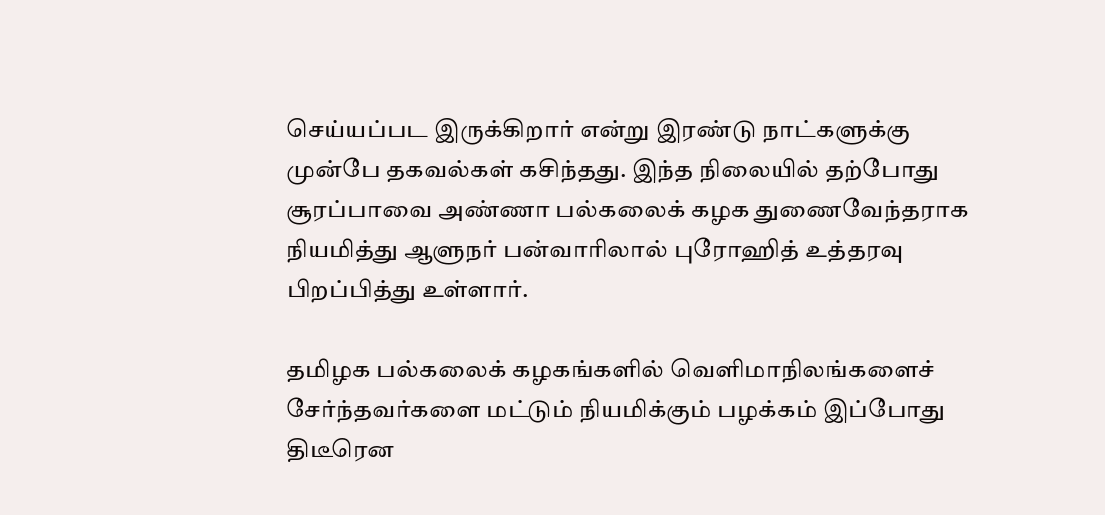செய்யப்பட இருக்கிறார் என்று இரண்டு நாட்களுக்கு முன்பே தகவல்கள் கசிந்தது. இந்த நிலையில் தற்போது சூரப்பாவை அண்ணா பல்கலைக் கழக துணைவேந்தராக நியமித்து ஆளுநர் பன்வாரிலால் புரோஹித் உத்தரவு பிறப்பித்து உள்ளார்.

தமிழக பல்கலைக் கழகங்களில் வெளிமாநிலங்களைச் சேர்ந்தவர்களை மட்டும் நியமிக்கும் பழக்கம் இப்போது திடீரென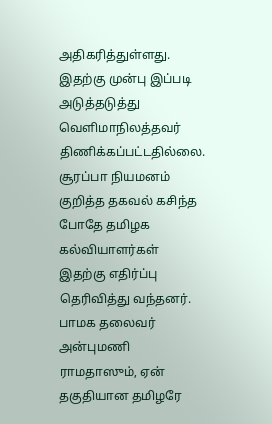அதிகரித்துள்ளது. இதற்கு முன்பு இப்படி அடுத்தடுத்து வெளிமாநிலத்தவர் திணிக்கப்பட்டதில்லை. சூரப்பா நியமனம் குறித்த தகவல் கசிந்த போதே தமிழக கல்வியாளர்கள் இதற்கு எதிர்ப்பு தெரிவித்து வந்தனர். பாமக தலைவர் அன்புமணி ராமதாஸும், ஏன் தகுதியான தமிழரே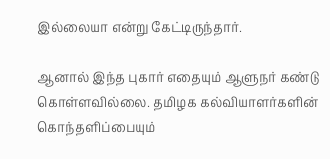இல்லையா என்று கேட்டிருந்தார்.

ஆனால் இந்த புகார் எதையும் ஆளுநர் கண்டு கொள்ளவில்லை. தமிழக கல்வியாளர்களின் கொந்தளிப்பையும்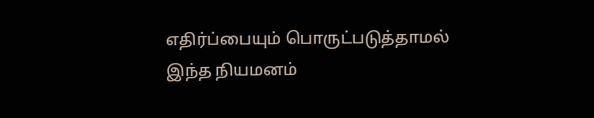எதிர்ப்பையும் பொருட்படுத்தாமல் இந்த நியமனம்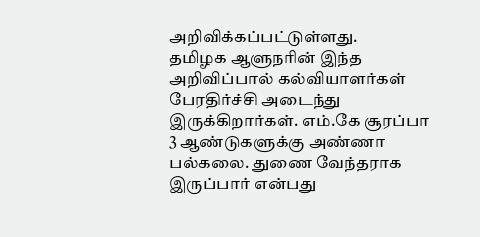அறிவிக்கப்பட்டுள்ளது.
தமிழக ஆளுநரின் இந்த அறிவிப்பால் கல்வியாளர்கள் பேரதிர்ச்சி அடைந்து இருக்கிறார்கள். எம்.கே சூரப்பா 3 ஆண்டுகளுக்கு அண்ணா பல்கலை. துணை வேந்தராக இருப்பார் என்பது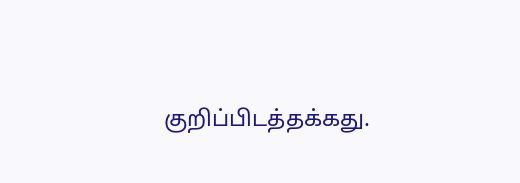குறிப்பிடத்தக்கது.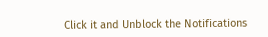Click it and Unblock the Notifications